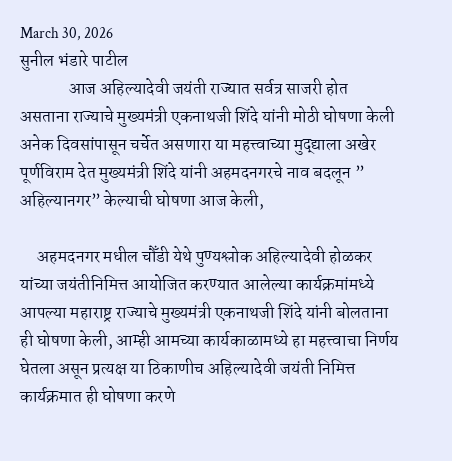March 30, 2026
सुनील भंडारे पाटील
              आज अहिल्यादेवी जयंती राज्यात सर्वत्र साजरी होत असताना राज्याचे मुख्यमंत्री एकनाथजी शिंदे यांनी मोठी घोषणा केली अनेक दिवसांपासून चर्चेत असणारा या महत्त्वाच्या मुद्द्याला अखेर पूर्णविराम देत मुख्यमंत्री शिंदे यांनी अहमदनगरचे नाव बदलून ” अहिल्यानगर” केल्याची घोषणा आज केली,

     अहमदनगर मधील चौँडी येथे पुण्यश्लोक अहिल्यादेवी होळकर यांच्या जयंतीनिमित्त आयोजित करण्यात आलेल्या कार्यक्रमांमध्ये आपल्या महाराष्ट्र राज्याचे मुख्यमंत्री एकनाथजी शिंदे यांनी बोलताना ही घोषणा केली, आम्ही आमच्या कार्यकाळामध्ये हा महत्त्वाचा निर्णय घेतला असून प्रत्यक्ष या ठिकाणीच अहिल्यादेवी जयंती निमित्त कार्यक्रमात ही घोषणा करणे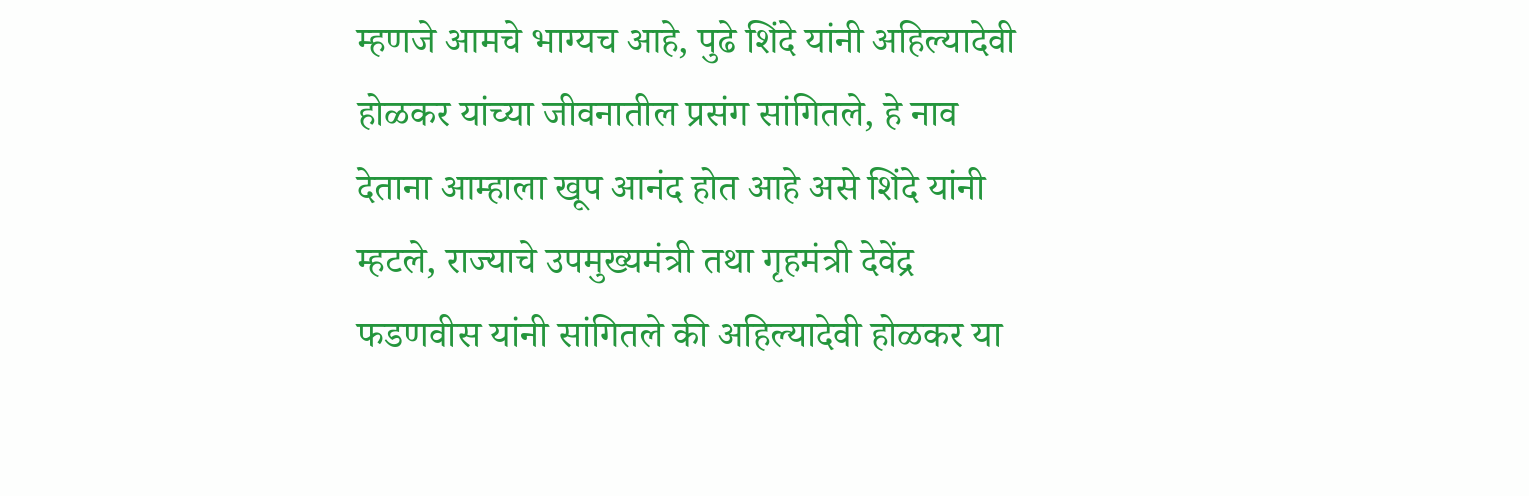म्हणजे आमचे भाग्यच आहे, पुढे शिंदे यांनी अहिल्यादेवी होळकर यांच्या जीवनातील प्रसंग सांगितले, हे नाव देताना आम्हाला खूप आनंद होत आहे असे शिंदे यांनी म्हटले, राज्याचे उपमुख्यमंत्री तथा गृहमंत्री देवेंद्र फडणवीस यांनी सांगितले की अहिल्यादेवी होळकर या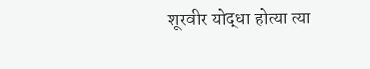शूरवीर योद्धा होत्या त्या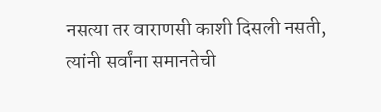नसत्या तर वाराणसी काशी दिसली नसती, त्यांनी सर्वांना समानतेची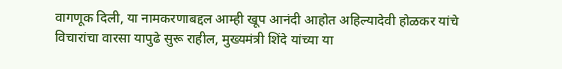वागणूक दिली, या नामकरणाबद्दल आम्ही खूप आनंदी आहोत अहिल्यादेवी होळकर यांचे विचारांचा वारसा यापुढे सुरू राहील, मुख्यमंत्री शिंदे यांच्या या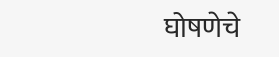घोषणेचे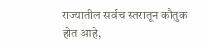राज्यातील सर्वच स्तरातून कौतुक होत आहे,